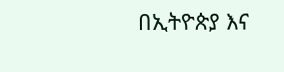በኢትዮጵያ እና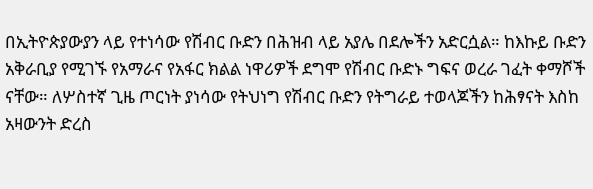በኢትዮጵያውያን ላይ የተነሳው የሽብር ቡድን በሕዝብ ላይ አያሌ በደሎችን አድርሷል። ከእኩይ ቡድን አቅራቢያ የሚገኙ የአማራና የአፋር ክልል ነዋሪዎች ደግሞ የሽብር ቡድኑ ግፍና ወረራ ገፈት ቀማሾች ናቸው። ለሦስተኛ ጊዜ ጦርነት ያነሳው የትህነግ የሽብር ቡድን የትግራይ ተወላጆችን ከሕፃናት እስከ አዛውንት ድረስ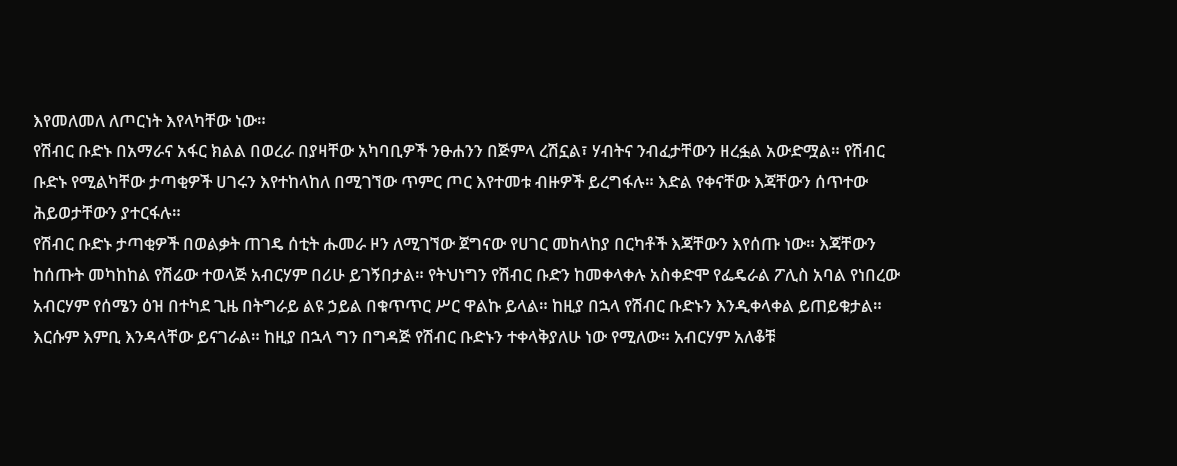እየመለመለ ለጦርነት እየላካቸው ነው።
የሽብር ቡድኑ በአማራና አፋር ክልል በወረራ በያዛቸው አካባቢዎች ንፁሐንን በጅምላ ረሽኗል፣ ሃብትና ንብፈታቸውን ዘረፏል አውድሟል። የሽብር ቡድኑ የሚልካቸው ታጣቂዎች ሀገሩን እየተከላከለ በሚገኘው ጥምር ጦር እየተመቱ ብዙዎች ይረግፋሉ። እድል የቀናቸው እጃቸውን ሰጥተው ሕይወታቸውን ያተርፋሉ።
የሽብር ቡድኑ ታጣቂዎች በወልቃት ጠገዴ ሰቲት ሑመራ ዞን ለሚገኘው ጀግናው የሀገር መከላከያ በርካቶች እጃቸውን እየሰጡ ነው። እጃቸውን ከሰጡት መካከከል የሽሬው ተወላጅ አብርሃም በሪሁ ይገኝበታል። የትህነግን የሽብር ቡድን ከመቀላቀሉ አስቀድሞ የፌዴራል ፖሊስ አባል የነበረው አብርሃም የሰሜን ዕዝ በተካደ ጊዜ በትግራይ ልዩ ኃይል በቁጥጥር ሥር ዋልኩ ይላል። ከዚያ በኋላ የሽብር ቡድኑን እንዲቀላቀል ይጠይቁታል። እርሱም እምቢ እንዳላቸው ይናገራል። ከዚያ በኋላ ግን በግዳጅ የሽብር ቡድኑን ተቀላቅያለሁ ነው የሚለው። አብርሃም አለቆቹ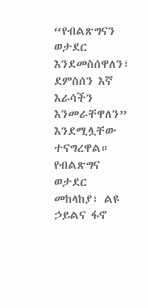“የብልጽግናን ወታደር እንደመስሰዋለን፣ ደምስሰን እኛ እራሳችን እንመራቸዋለን” እንደሚሏቸው ተናግረዋል።
የብልጽግና ወታደር መከላከያ፣ ልዩ ኃይልና ፋኖ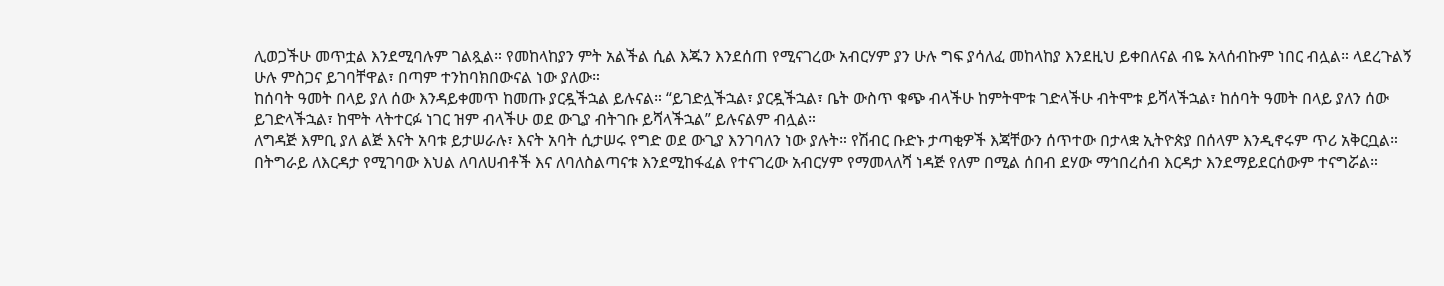ሊወጋችሁ መጥቷል እንደሚባሉም ገልጿል። የመከላከያን ምት አልችል ሲል እጁን እንደሰጠ የሚናገረው አብርሃም ያን ሁሉ ግፍ ያሳለፈ መከላከያ እንደዚህ ይቀበለናል ብዬ አላሰብኩም ነበር ብሏል። ላደረጉልኝ ሁሉ ምስጋና ይገባቸዋል፣ በጣም ተንከባክበውናል ነው ያለው።
ከሰባት ዓመት በላይ ያለ ሰው እንዳይቀመጥ ከመጡ ያርዷችኋል ይሉናል። “ይገድሏችኋል፣ ያርዷችኋል፣ ቤት ውስጥ ቁጭ ብላችሁ ከምትሞቱ ገድላችሁ ብትሞቱ ይሻላችኋል፣ ከሰባት ዓመት በላይ ያለን ሰው ይገድላችኋል፣ ከሞት ላትተርፉ ነገር ዝም ብላችሁ ወደ ውጊያ ብትገቡ ይሻላችኋል” ይሉናልም ብሏል።
ለግዳጅ እምቢ ያለ ልጅ እናት አባቱ ይታሠራሉ፣ እናት አባት ሲታሠሩ የግድ ወደ ውጊያ እንገባለን ነው ያሉት። የሽብር ቡድኑ ታጣቂዎች እጃቸውን ሰጥተው በታላቋ ኢትዮጵያ በሰላም እንዲኖሩም ጥሪ አቅርቧል።
በትግራይ ለእርዳታ የሚገባው እህል ለባለሀብቶች እና ለባለስልጣናቱ እንደሚከፋፈል የተናገረው አብርሃም የማመላለሻ ነዳጅ የለም በሚል ሰበብ ደሃው ማኅበረሰብ እርዳታ እንደማይደርሰውም ተናግሯል።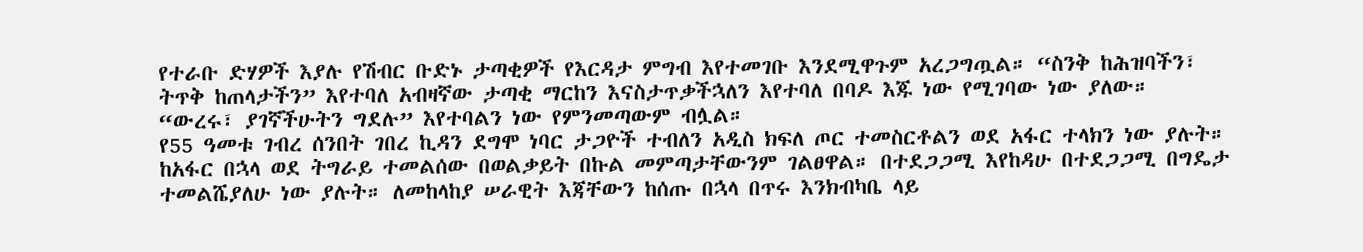የተራቡ ድሃዎች እያሉ የሽብር ቡድኑ ታጣቂዎች የእርዳታ ምግብ እየተመገቡ እንደሚዋጉም አረጋግጧል። “ስንቅ ከሕዝባችን፣ ትጥቅ ከጠላታችን” እየተባለ አብዛኛው ታጣቂ ማርከን እናስታጥቃችኋለን እየተባለ በባዶ እጁ ነው የሚገባው ነው ያለው።
“ውረሩ፣ ያገኛችሁትን ግደሉ” እየተባልን ነው የምንመጣውም ብሏል።
የ55 ዓመቱ ገብረ ሰንበት ገበረ ኪዳን ደግሞ ነባር ታጋዮች ተብለን አዲስ ክፍለ ጦር ተመስርቶልን ወደ አፋር ተላክን ነው ያሉት። ከአፋር በኋላ ወደ ትግራይ ተመልሰው በወልቃይት በኩል መምጣታቸውንም ገልፀዋል። በተደጋጋሚ እየከዳሁ በተደጋጋሚ በግዴታ ተመልሼያለሁ ነው ያሉት። ለመከላከያ ሠራዊት እጃቸውን ከሰጡ በኋላ በጥሩ እንክብካቤ ላይ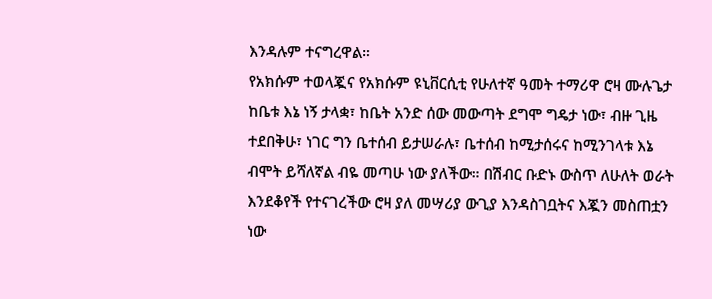እንዳሉም ተናግረዋል።
የአክሱም ተወላጇና የአክሱም ዩኒቨርሲቲ የሁለተኛ ዓመት ተማሪዋ ሮዛ ሙሉጌታ ከቤቱ እኔ ነኝ ታላቋ፣ ከቤት አንድ ሰው መውጣት ደግሞ ግዴታ ነው፣ ብዙ ጊዜ ተደበቅሁ፣ ነገር ግን ቤተሰብ ይታሠራሉ፣ ቤተሰብ ከሚታሰሩና ከሚንገላቱ እኔ ብሞት ይሻለኛል ብዬ መጣሁ ነው ያለችው። በሽብር ቡድኑ ውስጥ ለሁለት ወራት እንደቆየች የተናገረችው ሮዛ ያለ መሣሪያ ውጊያ እንዳስገቧትና እጇን መስጠቷን ነው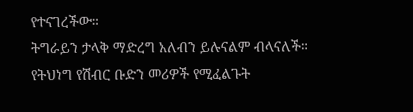የተናገረችው።
ትግራይን ታላቅ ማድረግ አለብን ይሉናልም ብላናለች። የትህነግ የሽብር ቡድን መሪዎች የሚፈልጉት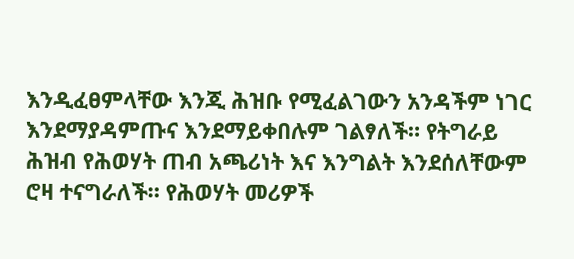እንዲፈፀምላቸው እንጂ ሕዝቡ የሚፈልገውን አንዳችም ነገር እንደማያዳምጡና እንደማይቀበሉም ገልፃለች። የትግራይ ሕዝብ የሕወሃት ጠብ አጫሪነት እና እንግልት እንደሰለቸውም ሮዛ ተናግራለች። የሕወሃት መሪዎች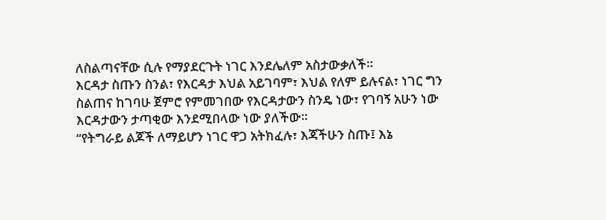ለስልጣናቸው ሲሉ የማያደርጉት ነገር እንደሌለም አስታውቃለች።
እርዳታ ስጡን ስንል፣ የእርዳታ እህል አይገባም፣ እህል የለም ይሉናል፣ ነገር ግን ስልጠና ከገባሁ ጀምሮ የምመገበው የእርዳታውን ስንዴ ነው፣ የገባኝ አሁን ነው እርዳታውን ታጣቂው እንደሚበላው ነው ያለችው።
“የትግራይ ልጆች ለማይሆን ነገር ዋጋ አትክፈሉ፣ እጃችሁን ስጡ፤ እኔ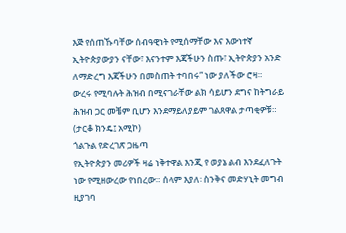እጅ የሰጠኹባቸው ሰብዓዊነት የሚሰማቸው እና እውነተኛ ኢትዮጵያውያን ናቸው፣ እናንተም እጃችሁን ስጡ፣ ኢትዮጵያን አንድ ለማድረግ እጃችሁን በመስጠት ተባበሩ” ነው ያለችው ሮዛ።
ውረሩ የሚባሉት ሕዝብ በሚናገራቸው ልክ ሳይሆን ደግና ከትግራይ ሕዝብ ጋር መቼም ቢሆን እንደማይለያይም ገልጸዋል ታጣቂዎቹ። (ታርቆ ክንዴ፤ አሚኮ)
ጎልጉል የድረገጽ ጋዜጣ
የኢትዮጵያን መሪዎች ዛሬ ነቅተዋል እንጂ የ ወያኔ ልብ እንደፈለጉት ነው የሚዘውረው የነበረው። ሰላም እያለ፡ ስንቅና መድሃኒት መግብ ዚያገባ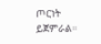ጦርነት ይጀምራል።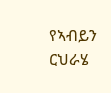የኣብይን ርህራሄ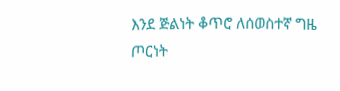እንደ ጅልነት ቆጥሮ ለሰወስተኛ ግዜ ጦርነት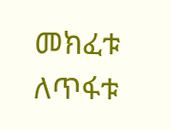መክፈቱ ለጥፋቱ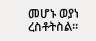መሆኑ ወያነ ረስቶትስል።